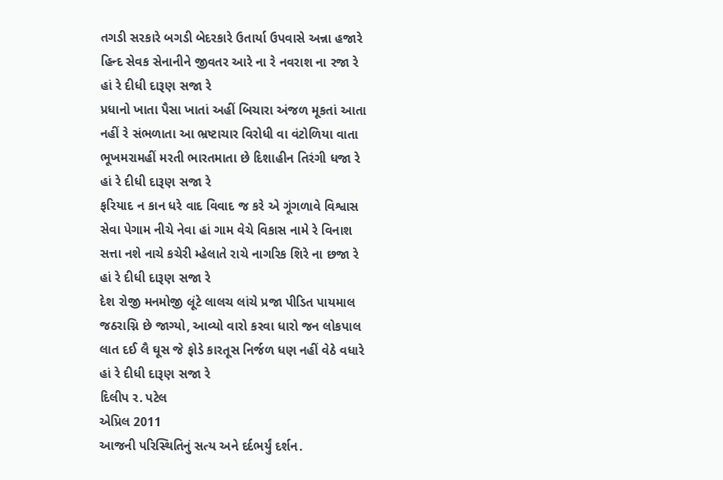તગડી સરકારે બગડી બેદરકારે ઉતાર્યા ઉપવાસે અન્ના હજારે
હિન્દ સેવક સેનાનીને જીવતર આરે ના રે નવરાશ ના રજા રે
હાં રે દીધી દારૂણ સજા રે
પ્રધાનો ખાતા પૈસા ખાતાં અહીં બિચારા અંજળ મૂકતાં આતા
નહીં રે સંભળાતા આ ભ્રષ્ટાચાર વિરોધી વા વંટોળિયા વાતા
ભૂખમરામહીં મરતી ભારતમાતા છે દિશાહીન તિરંગી ધજા રે
હાં રે દીધી દારૂણ સજા રે
ફરિયાદ ન કાન ધરે વાદ વિવાદ જ કરે એ ગૂંગળાવે વિશ્વાસ
સેવા પેગામ નીચે નેવા હાં ગામ વેચે વિકાસ નામે રે વિનાશ
સત્તા નશે નાચે કચેરી મ્હેલાતે રાચે નાગરિક શિરે ના છજા રે
હાં રે દીધી દારૂણ સજા રે
દેશ રોજી મનમોજી લૂંટે લાલચ લાંચે પ્રજા પીડિત પાયમાલ
જઠરાગ્નિ છે જાગ્યો, આવ્યો વારો કરવા ધારો જન લોકપાલ
લાત દઈ લૈ ઘૂસ જે ફોડે કારતૂસ નિર્જળ ધણ નહીં વેઠે વધારે
હાં રે દીધી દારૂણ સજા રે
દિલીપ ર. પટેલ
એપ્રિલ 2011
આજની પરિસ્થિતિનું સત્ય અને દર્દભર્યું દર્શન.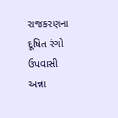રાજકરણના દૂષિત રંગો ઉપવાસી અન્ના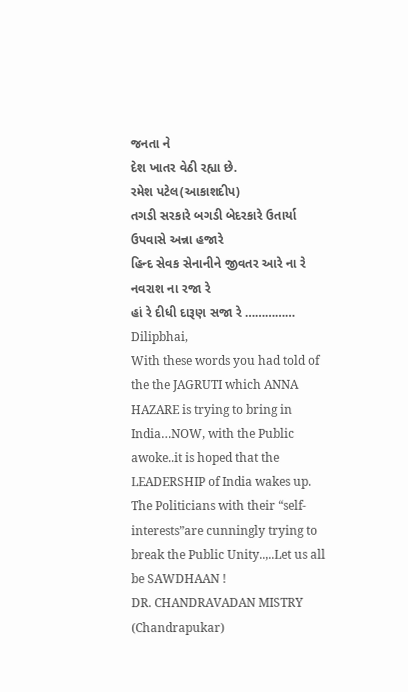જનતા ને
દેશ ખાતર વેઠી રહ્યા છે.
રમેશ પટેલ(આકાશદીપ)
તગડી સરકારે બગડી બેદરકારે ઉતાર્યા ઉપવાસે અન્ના હજારે
હિન્દ સેવક સેનાનીને જીવતર આરે ના રે નવરાશ ના રજા રે
હાં રે દીધી દારૂણ સજા રે ……………
Dilipbhai,
With these words you had told of the the JAGRUTI which ANNA HAZARE is trying to bring in India…NOW, with the Public awoke..it is hoped that the LEADERSHIP of India wakes up.
The Politicians with their “self-interests”are cunningly trying to break the Public Unity..,..Let us all be SAWDHAAN !
DR. CHANDRAVADAN MISTRY (Chandrapukar)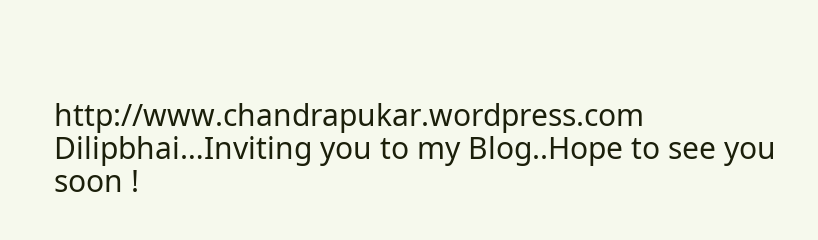http://www.chandrapukar.wordpress.com
Dilipbhai…Inviting you to my Blog..Hope to see you soon !